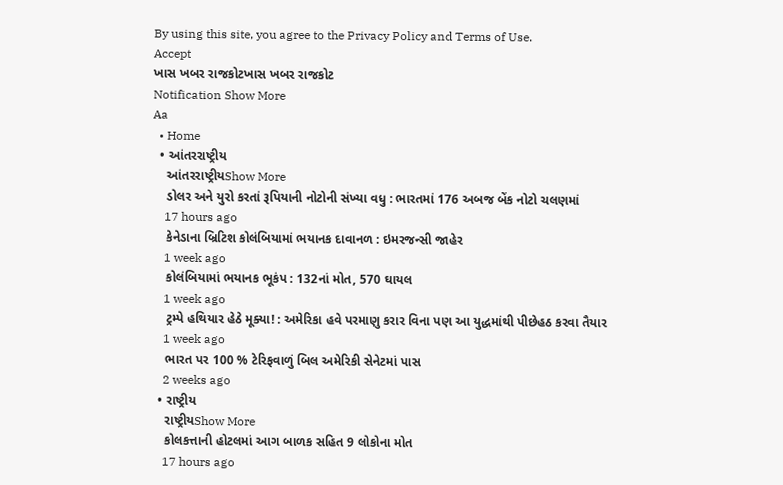By using this site, you agree to the Privacy Policy and Terms of Use.
Accept
ખાસ ખબર રાજકોટખાસ ખબર રાજકોટ
Notification Show More
Aa
  • Home
  • આંતરરાષ્ટ્રીય
    આંતરરાષ્ટ્રીયShow More
    ડોલર અને યુરો કરતાં રૂપિયાની નોટોની સંખ્યા વધુ : ભારતમાં 176 અબજ બેંક નોટો ચલણમાં
    17 hours ago
    કેનેડાના બ્રિટિશ કોલંબિયામાં ભયાનક દાવાનળ : ઇમરજન્સી જાહેર
    1 week ago
    કોલંબિયામાં ભયાનક ભૂકંપ : 132નાં મોત, 570 ઘાયલ
    1 week ago
    ટ્રમ્પે હથિયાર હેઠે મૂક્યા! : અમેરિકા હવે પરમાણુ કરાર વિના પણ આ યુદ્ધમાંથી પીછેહઠ કરવા તૈયાર
    1 week ago
    ભારત પર 100 % ટેરિફવાળું બિલ અમેરિકી સેનેટમાં પાસ
    2 weeks ago
  • રાષ્ટ્રીય
    રાષ્ટ્રીયShow More
    કોલકત્તાની હોટલમાં આગ બાળક સહિત 9 લોકોના મોત
    17 hours ago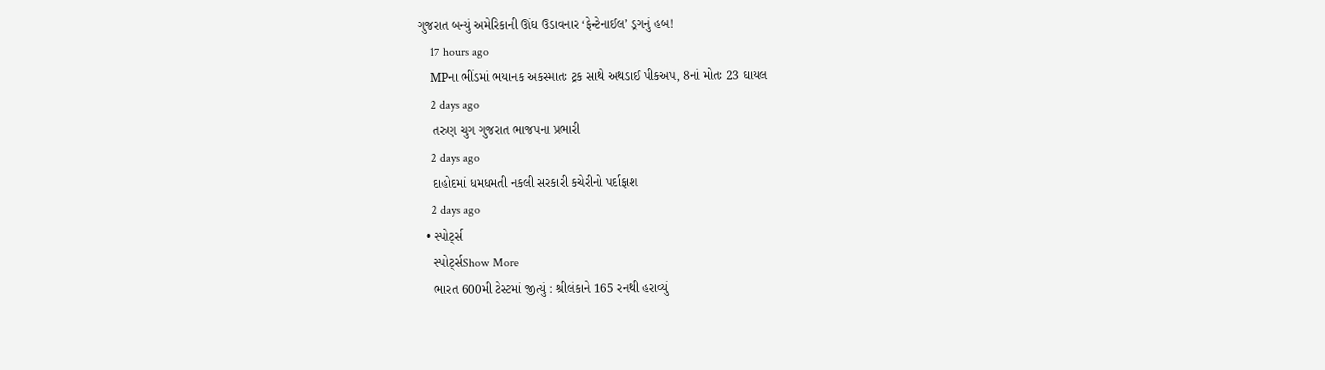ગુજરાત બન્યું અમેરિકાની ઊંઘ ઉડાવનાર ‘ફેન્ટેનાઈલ’ ડ્રગનું હબ!
    17 hours ago
    MPના ભીંડમાં ભયાનક અકસ્માતઃ ટ્રક સાથે અથડાઈ પીકઅપ, 8નાં મોતઃ 23 ઘાયલ
    2 days ago
    તરુણ ચુગ ગુજરાત ભાજપના પ્રભારી
    2 days ago
    દાહોદમાં ધમધમતી નકલી સરકારી કચેરીનો પર્દાફાશ
    2 days ago
  • સ્પોર્ટ્સ
    સ્પોર્ટ્સShow More
    ભારત 600મી ટેસ્ટમાં જીત્યું : શ્રીલંકાને 165 રનથી હરાવ્યું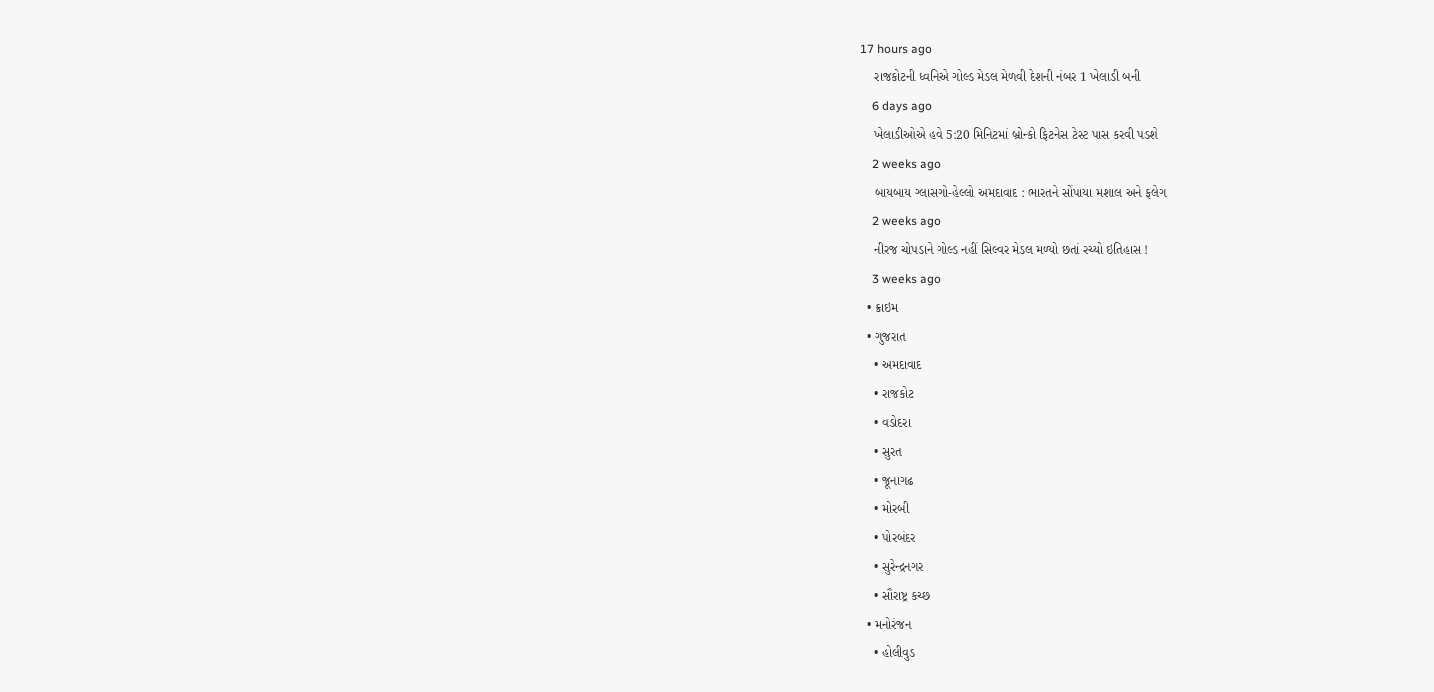17 hours ago
    રાજકોટની ધ્વનિએ ગોલ્ડ મેડલ મેળવી દેશની નંબર 1 ખેલાડી બની
    6 days ago
    ખેલાડીઓએ હવે 5:20 મિનિટમાં બ્રોન્કો ફિટનેસ ટેસ્ટ પાસ કરવી પડશે
    2 weeks ago
    બાયબાય ગ્લાસગો-હેલ્લો અમદાવાદ : ભારતને સોંપાયા મશાલ અને ફલેગ
    2 weeks ago
    નીરજ ચોપડાને ગોલ્ડ નહીં સિલ્વર મેડલ મળ્યો છતાં રચ્યો ઇતિહાસ !
    3 weeks ago
  • ક્રાઇમ
  • ગુજરાત
    • અમદાવાદ
    • રાજકોટ
    • વડોદરા
    • સુરત
    • જૂનાગઢ
    • મોરબી
    • પોરબંદર
    • સુરેન્દ્રનગર
    • સૌરાષ્ટ્ર કચ્છ
  • મનોરંજન
    • હોલીવુડ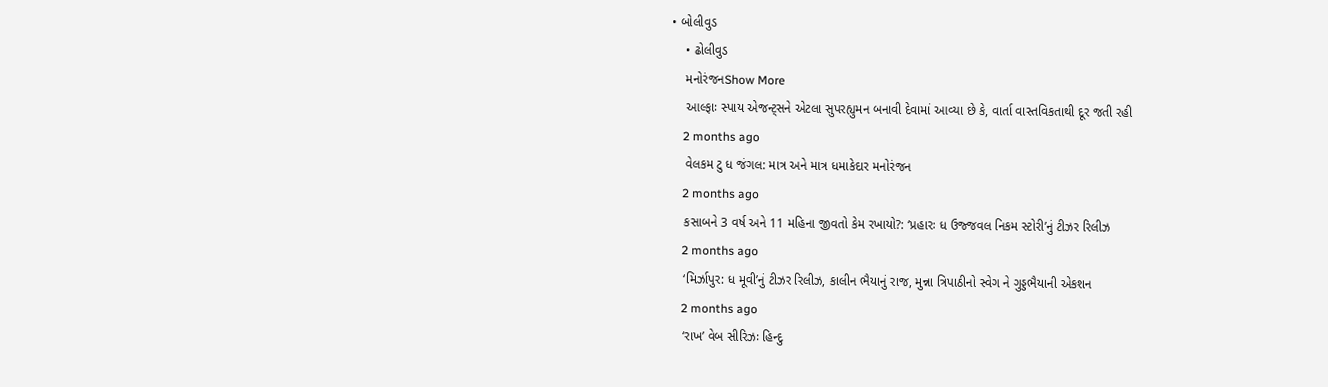• બોલીવુડ
    • ઢોલીવુડ
    મનોરંજનShow More
    આલ્ફાઃ સ્પાય એજન્ટ્સને એટલા સુપરહ્યુમન બનાવી દેવામાં આવ્યા છે કે, વાર્તા વાસ્તવિકતાથી દૂર જતી રહી
    2 months ago
    વેલકમ ટુ ધ જંગલ: માત્ર અને માત્ર ધમાકેદાર મનોરંજન
    2 months ago
    કસાબને 3 વર્ષ અને 11 મહિના જીવતો કેમ રખાયો?: ‘પ્રહારઃ ધ ઉજ્જવલ નિકમ સ્ટોરી’નું ટીઝર રિલીઝ
    2 months ago
    ‘મિર્ઝાપુર: ધ મૂવી’નું ટીઝર રિલીઝ, કાલીન ભૈયાનું રાજ, મુન્ના ત્રિપાઠીનો સ્વેગ ને ગુડ્ડભૈયાની એકશન
    2 months ago
    ‘રાખ’ વેબ સીરિઝઃ હિન્દુ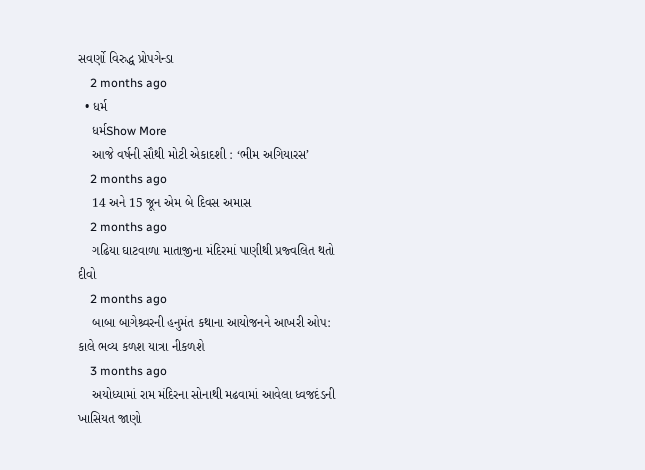સવર્ણો વિરુદ્ધ પ્રોપગેન્ડા
    2 months ago
  • ધર્મ
    ધર્મShow More
    આજે વર્ષની સૌથી મોટી એકાદશી : ‘ભીમ અગિયારસ’
    2 months ago
    14 અને 15 જૂન એમ બે દિવસ અમાસ
    2 months ago
    ગઢિયા ઘાટવાળા માતાજીના મંદિરમાં પાણીથી પ્રજ્વલિત થતો દીવો
    2 months ago
    બાબા બાગેશ્ર્વરની હનુમંત કથાના આયોજનને આખરી ઓપ: કાલે ભવ્ય કળશ યાત્રા નીકળશે
    3 months ago
    અયોધ્યામાં રામ મંદિરના સોનાથી મઢવામાં આવેલા ધ્વજદંડની ખાસિયત જાણો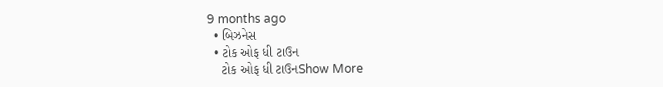9 months ago
  • બિઝનેસ
  • ટોક ઓફ ધી ટાઉન
    ટોક ઓફ ધી ટાઉનShow More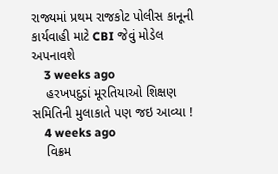રાજ્યમાં પ્રથમ રાજકોટ પોલીસ કાનૂની કાર્યવાહી માટે CBI જેવું મોડેલ અપનાવશે
    3 weeks ago
    હરખપદુડાં મૂરતિયાઓ શિક્ષણ સમિતિની મુલાકાતે પણ જઇ આવ્યા !
    4 weeks ago
    વિક્રમ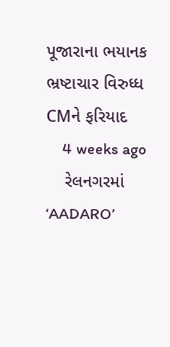પૂજારાના ભયાનક ભ્રષ્ટાચાર વિરુધ્ધ CMને ફરિયાદ
    4 weeks ago
    રેલનગરમાં ‘AADARO’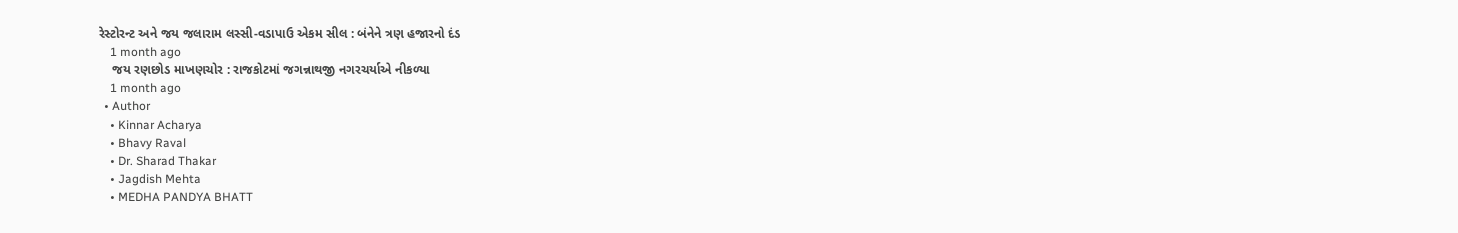રેસ્ટોરન્ટ અને જય જલારામ લસ્સી-વડાપાઉ એકમ સીલ : બંનેને ત્રણ હજારનો દંડ
    1 month ago
    જય રણછોડ માખણચોર : રાજકોટમાં જગન્નાથજી નગરચર્યાએ નીકળ્યા
    1 month ago
  • Author
    • Kinnar Acharya
    • Bhavy Raval
    • Dr. Sharad Thakar
    • Jagdish Mehta
    • MEDHA PANDYA BHATT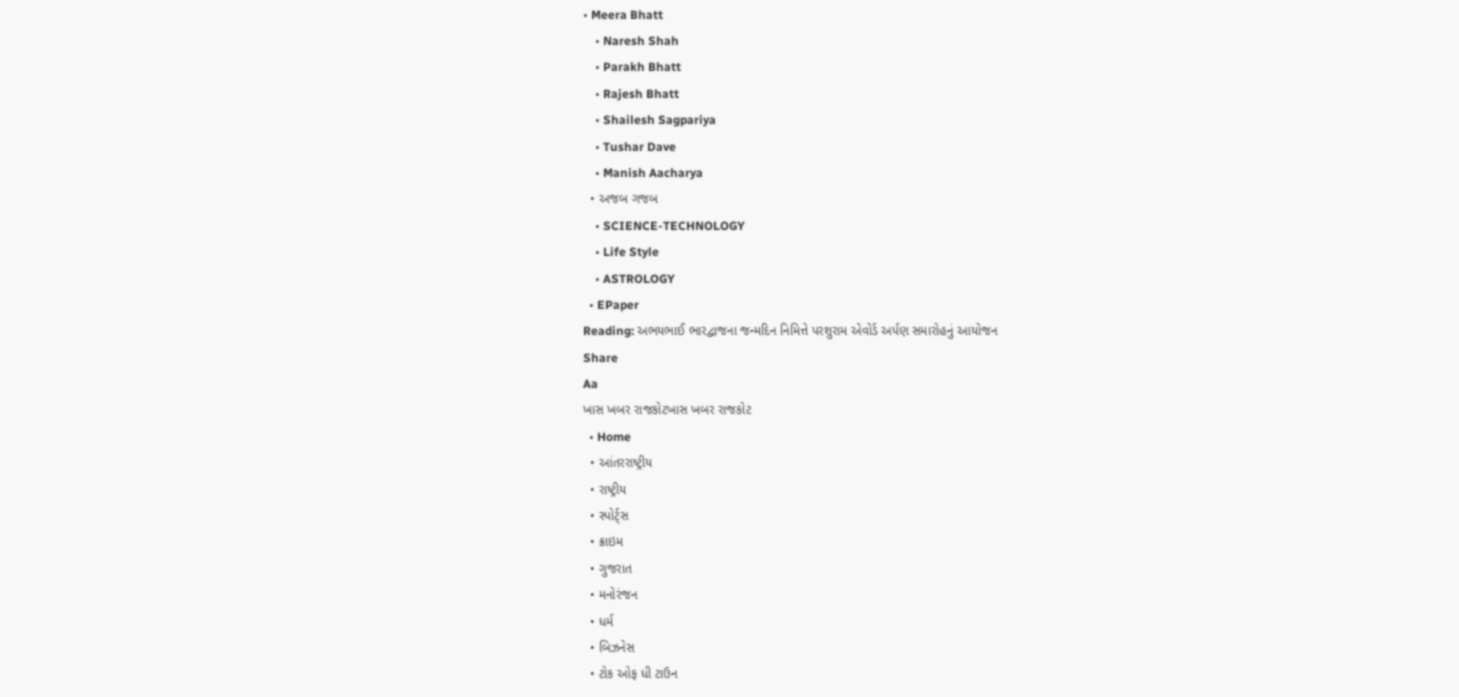• Meera Bhatt
    • Naresh Shah
    • Parakh Bhatt
    • Rajesh Bhatt
    • Shailesh Sagpariya
    • Tushar Dave
    • Manish Aacharya
  • અજબ ગજબ
    • SCIENCE-TECHNOLOGY
    • Life Style
    • ASTROLOGY
  • EPaper
Reading: અભયભાઈ ભારદ્વાજના જન્મદિન નિમિત્તે પરશુરામ એવોર્ડ અર્પણ સમારોહનું આયોજન
Share
Aa
ખાસ ખબર રાજકોટખાસ ખબર રાજકોટ
  • Home
  • આંતરરાષ્ટ્રીય
  • રાષ્ટ્રીય
  • સ્પોર્ટ્સ
  • ક્રાઇમ
  • ગુજરાત
  • મનોરંજન
  • ધર્મ
  • બિઝનેસ
  • ટોક ઓફ ધી ટાઉન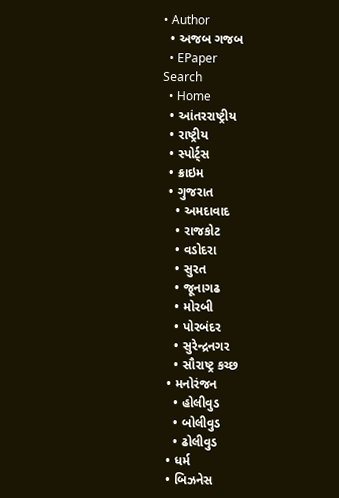• Author
  • અજબ ગજબ
  • EPaper
Search
  • Home
  • આંતરરાષ્ટ્રીય
  • રાષ્ટ્રીય
  • સ્પોર્ટ્સ
  • ક્રાઇમ
  • ગુજરાત
    • અમદાવાદ
    • રાજકોટ
    • વડોદરા
    • સુરત
    • જૂનાગઢ
    • મોરબી
    • પોરબંદર
    • સુરેન્દ્રનગર
    • સૌરાષ્ટ્ર કચ્છ
  • મનોરંજન
    • હોલીવુડ
    • બોલીવુડ
    • ઢોલીવુડ
  • ધર્મ
  • બિઝનેસ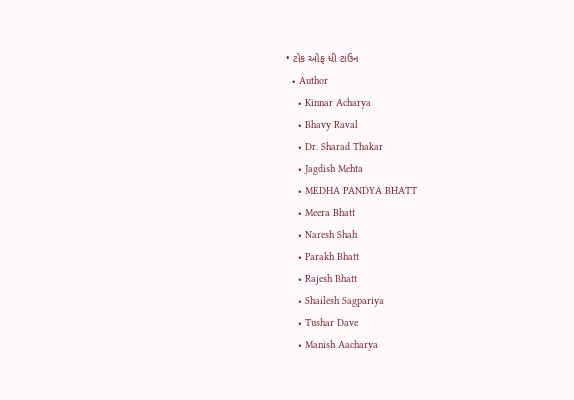• ટોક ઓફ ધી ટાઉન
  • Author
    • Kinnar Acharya
    • Bhavy Raval
    • Dr. Sharad Thakar
    • Jagdish Mehta
    • MEDHA PANDYA BHATT
    • Meera Bhatt
    • Naresh Shah
    • Parakh Bhatt
    • Rajesh Bhatt
    • Shailesh Sagpariya
    • Tushar Dave
    • Manish Aacharya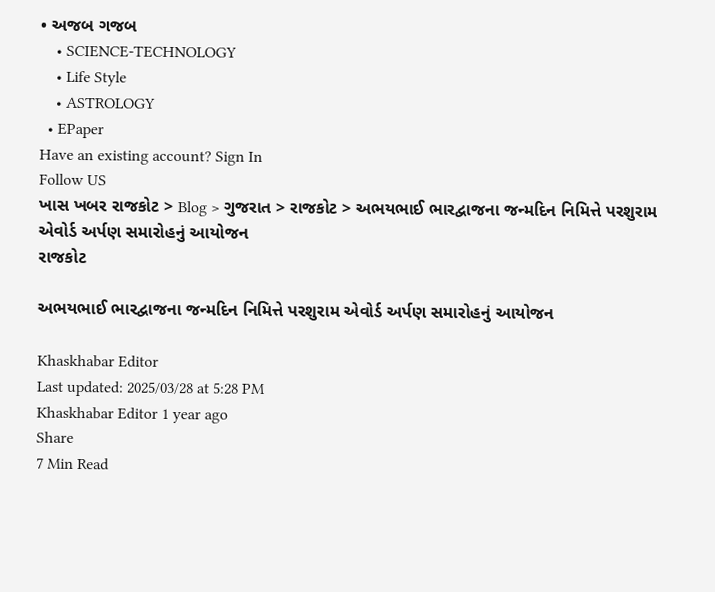• અજબ ગજબ
    • SCIENCE-TECHNOLOGY
    • Life Style
    • ASTROLOGY
  • EPaper
Have an existing account? Sign In
Follow US
ખાસ ખબર રાજકોટ > Blog > ગુજરાત > રાજકોટ > અભયભાઈ ભારદ્વાજના જન્મદિન નિમિત્તે પરશુરામ એવોર્ડ અર્પણ સમારોહનું આયોજન
રાજકોટ

અભયભાઈ ભારદ્વાજના જન્મદિન નિમિત્તે પરશુરામ એવોર્ડ અર્પણ સમારોહનું આયોજન

Khaskhabar Editor
Last updated: 2025/03/28 at 5:28 PM
Khaskhabar Editor 1 year ago
Share
7 Min Read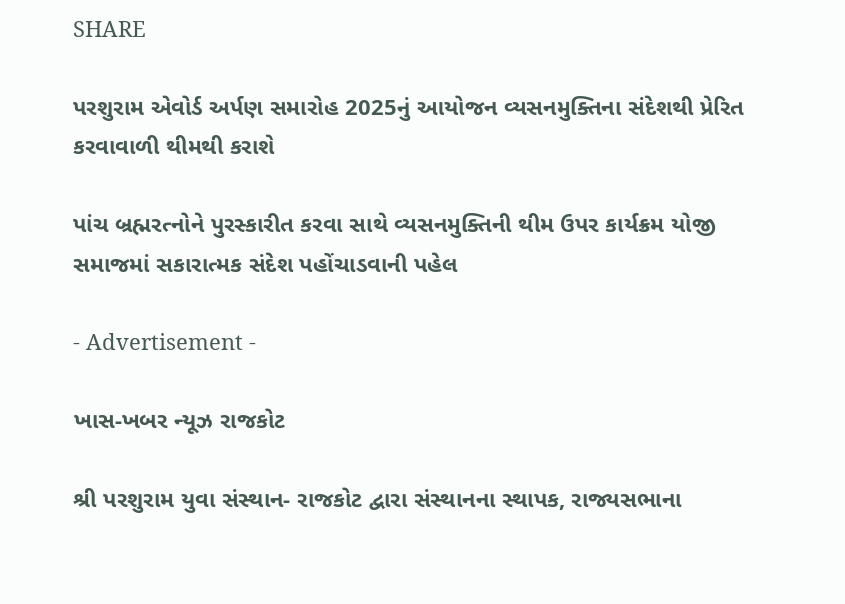SHARE

પરશુરામ એવોર્ડ અર્પણ સમારોહ 2025નું આયોજન વ્યસનમુક્તિના સંદેશથી પ્રેરિત કરવાવાળી થીમથી કરાશે

પાંચ બ્રહ્મરત્નોને પુરસ્કારીત કરવા સાથે વ્યસનમુક્તિની થીમ ઉપર કાર્યક્રમ યોજી સમાજમાં સકારાત્મક સંદેશ પહોંચાડવાની પહેલ

- Advertisement -

ખાસ-ખબર ન્યૂઝ રાજકોટ

શ્રી પરશુરામ યુવા સંસ્થાન- રાજકોટ દ્વારા સંસ્થાનના સ્થાપક, રાજ્યસભાના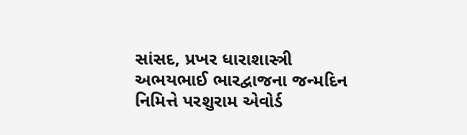સાંસદ, પ્રખર ધારાશાસ્ત્રી અભયભાઈ ભારદ્વાજના જન્મદિન નિમિત્તે પરશુરામ એવોર્ડ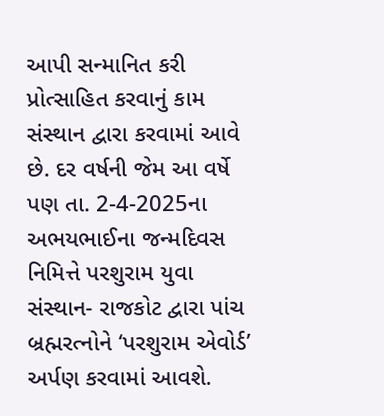આપી સન્માનિત કરી પ્રોત્સાહિત કરવાનું કામ સંસ્થાન દ્વારા કરવામાં આવે છે. દર વર્ષની જેમ આ વર્ષે પણ તા. 2-4-2025ના અભયભાઈના જન્મદિવસ નિમિત્તે પરશુરામ યુવા સંસ્થાન- રાજકોટ દ્વારા પાંચ બ્રહ્મરત્નોને ‘પરશુરામ એવોર્ડ’ અર્પણ કરવામાં આવશે.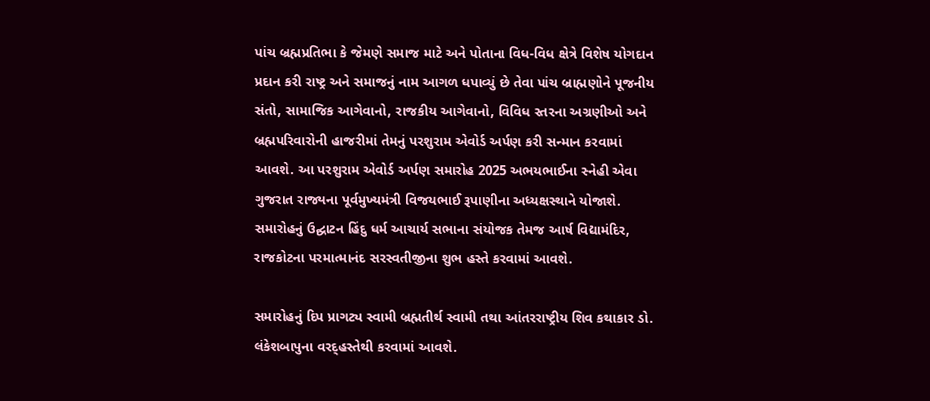પાંચ બ્રહ્મપ્રતિભા કે જેમણે સમાજ માટે અને પોતાના વિધ-વિધ ક્ષેત્રે વિશેષ યોગદાન પ્રદાન કરી રાષ્ટ્ર અને સમાજનું નામ આગળ ધપાવ્યું છે તેવા પાંચ બ્રાહ્મણોને પૂજનીય સંતો, સામાજિક આગેવાનો, રાજકીય આગેવાનો, વિવિધ સ્તરના અગ્રણીઓ અને બ્રહ્મપરિવારોની હાજરીમાં તેમનું પરશુરામ એવોર્ડ અર્પણ કરી સન્માન કરવામાં આવશે. આ પરશુરામ એવોર્ડ અર્પણ સમારોહ 2025 અભયભાઈના સ્નેહી એવા ગુજરાત રાજ્યના પૂર્વમુખ્યમંત્રી વિજયભાઈ રૂપાણીના અધ્યક્ષસ્થાને યોજાશે. સમારોહનું ઉદ્ઘાટન હિંદુ ધર્મ આચાર્ય સભાના સંયોજક તેમજ આર્ષ વિદ્યામંદિર, રાજકોટના પરમાત્માનંદ સરસ્વતીજીના શુભ હસ્તે કરવામાં આવશે.

સમારોહનું દિપ પ્રાગટ્ય સ્વામી બ્રહ્મતીર્થ સ્વામી તથા આંતરરાષ્ટ્રીય શિવ કથાકાર ડો. લંકેશબાપુના વરદ્હસ્તેથી કરવામાં આવશે.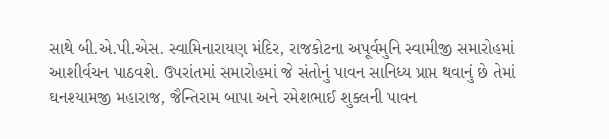સાથે બી.એ.પી.એસ. સ્વામિનારાયણ મંદિર, રાજકોટના અપૂર્વમુનિ સ્વામીજી સમારોહમાં આશીર્વચન પાઠવશે. ઉપરાંતમાં સમારોહમાં જે સંતોનું પાવન સાનિધ્ય પ્રાપ્ત થવાનું છે તેમાં ઘનશ્યામજી મહારાજ, જૈન્તિરામ બાપા અને રમેશભાઈ શુક્લની પાવન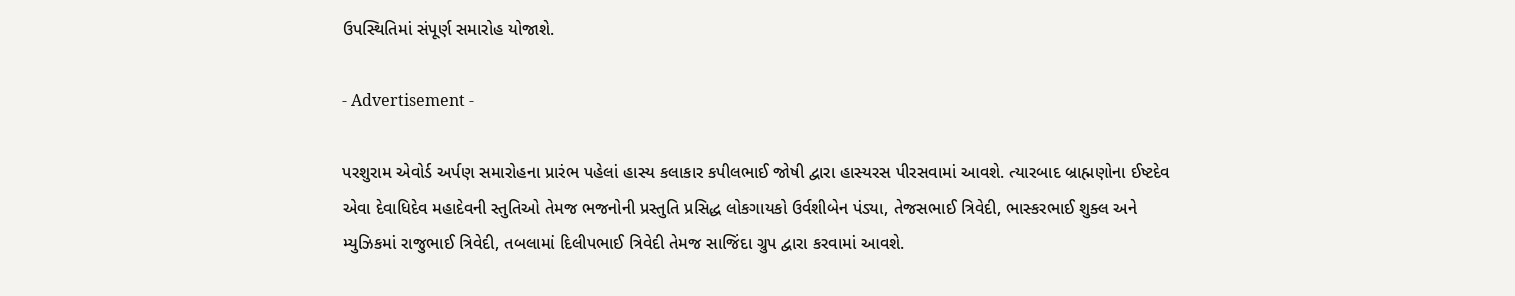ઉપસ્થિતિમાં સંપૂર્ણ સમારોહ યોજાશે.

- Advertisement -

પરશુરામ એવોર્ડ અર્પણ સમારોહના પ્રારંભ પહેલાં હાસ્ય કલાકાર કપીલભાઈ જોષી દ્વારા હાસ્યરસ પીરસવામાં આવશે. ત્યારબાદ બ્રાહ્મણોના ઈષ્ટદેવ એવા દેવાધિદેવ મહાદેવની સ્તુતિઓ તેમજ ભજનોની પ્રસ્તુતિ પ્રસિદ્ધ લોકગાયકો ઉર્વશીબેન પંડ્યા, તેજસભાઈ ત્રિવેદી, ભાસ્કરભાઈ શુક્લ અને મ્યુઝિકમાં રાજુભાઈ ત્રિવેદી, તબલામાં દિલીપભાઈ ત્રિવેદી તેમજ સાજિંદા ગ્રુપ દ્વારા કરવામાં આવશે.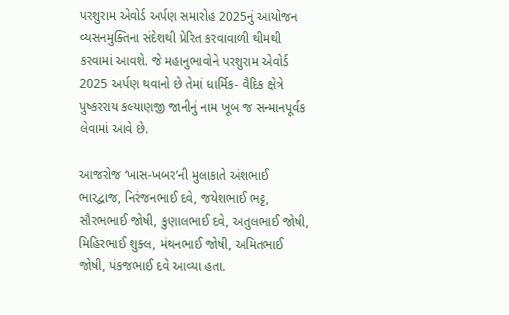પરશુરામ એવોર્ડ અર્પણ સમારોહ 2025નું આયોજન વ્યસનમુક્તિના સંદેશથી પ્રેરિત કરવાવાળી થીમથી કરવામાં આવશે. જે મહાનુભાવોને પરશુરામ એવોર્ડ 2025 અર્પણ થવાનો છે તેમાં ધાર્મિક- વૈદિક ક્ષેત્રે પુષ્કરરાય કલ્યાણજી જાનીનું નામ ખૂબ જ સન્માનપૂર્વક લેવામાં આવે છે.

આજરોજ ‘ખાસ-ખબર’ની મુલાકાતે અંશભાઈ ભારદ્વાજ, નિરંજનભાઈ દવે, જયેશભાઈ ભટ્ટ, સૌરભભાઈ જોષી, કુણાલભાઈ દવે, અતુલભાઈ જોષી, મિહિરભાઈ શુક્લ, મંથનભાઈ જોષી, અમિતભાઈ જોષી, પંકજભાઈ દવે આવ્યા હતા.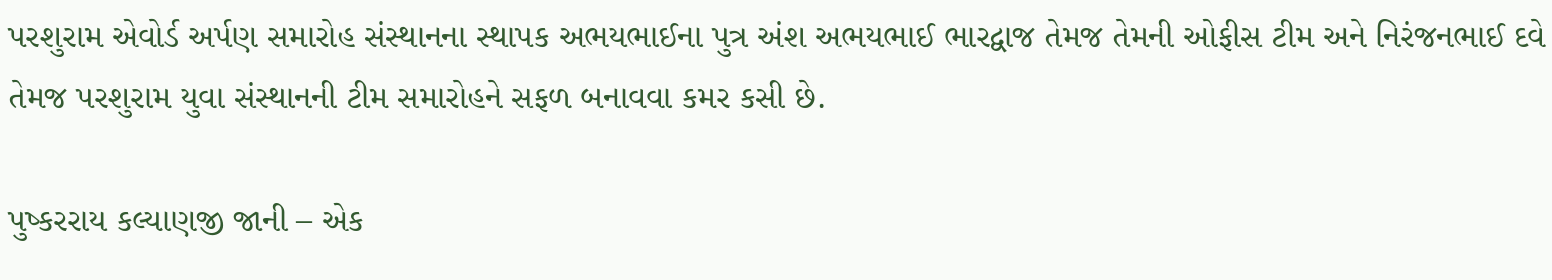પરશુરામ એવોર્ડ અર્પણ સમારોહ સંસ્થાનના સ્થાપક અભયભાઈના પુત્ર અંશ અભયભાઈ ભારદ્વાજ તેમજ તેમની ઓફીસ ટીમ અને નિરંજનભાઈ દવે તેમજ પરશુરામ યુવા સંસ્થાનની ટીમ સમારોહને સફળ બનાવવા કમર કસી છે.

પુષ્કરરાય કલ્યાણજી જાની – એક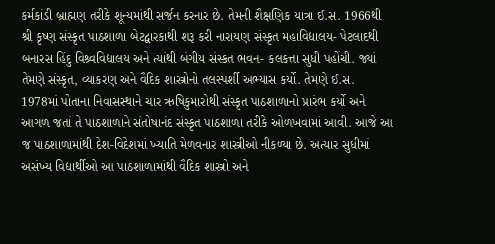કર્મકાંડી બ્રાહ્મણ તરીકે શૂન્યમાંથી સર્જન કરનાર છે. તેમની શૈક્ષણિક યાત્રા ઈ.સ. 1966થી શ્રી કૃષ્ણ સંસ્કૃત પાઠશાળા બેટદ્વારકાથી શરૂ કરી નારાયણ સંસ્કૃત મહાવિદ્યાલય- પેટલાદથી બનારસ હિંદુ વિશ્ર્વવિદ્યાલય અને ત્યાંથી બંગીય સંસ્કત ભવન- કલકત્તા સુધી પહોંચી. જ્યાં તેમણે સંસ્કૃત, વ્યાકરણ અને વૈદિક શાસ્ત્રોનો તલસ્પર્શી અભ્યાસ કર્યો. તેમણે ઈ.સ. 1978માં પોતાના નિવાસસ્થાને ચાર ઋષિકુમારોથી સંસ્કૃત પાઠશાળાનો પ્રારંભ કર્યો અને આગળ જતાં તે પાઠશાળાને સંતોષાનંદ સંસ્કૃત પાઠશાળા તરીકે ઓળખવામાં આવી. આજે આ જ પાઠશાળામાંથી દેશ-વિદેશમાં ખ્યાતિ મેળવનાર શાસ્ત્રીઓ નીકળ્યા છે. અત્યાર સુધીમાં અસંખ્ય વિદ્યાર્થીઓ આ પાઠશાળામાંથી વૈદિક શાસ્ત્રો અને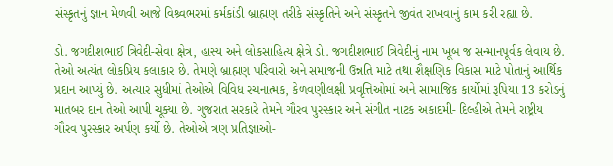સંસ્કૃતનું જ્ઞાન મેળવી આજે વિશ્ર્વભરમાં કર્મકાંડી બ્રાહ્મણ તરીકે સંસ્કૃતિને અને સંસ્કૃતને જીવંત રાખવાનું કામ કરી રહ્યા છે.

ડો. જગદીશભાઈ ત્રિવેદી-સેવા ક્ષેત્ર, હાસ્ય અને લોકસાહિત્ય ક્ષેત્રે ડો. જગદીશભાઈ ત્રિવેદીનું નામ ખૂબ જ સન્માનપૂર્વક લેવાય છે. તેઓ અત્યંત લોકપ્રિય કલાકાર છે. તેમણે બ્રાહ્મણ પરિવારો અને સમાજની ઉન્નતિ માટે તથા શૈક્ષણિક વિકાસ માટે પોતાનું આર્થિક પ્રદાન આપ્યું છે. અત્યાર સુધીમાં તેઓએ વિવિધ રચનાત્મક, કેળવણીલક્ષી પ્રવૃત્તિઓમાં અને સામાજિક કાર્યોમાં રૂપિયા 13 કરોડનું માતબર દાન તેઓ આપી ચૂક્યા છે. ગુજરાત સરકારે તેમને ગૌરવ પુરસ્કાર અને સંગીત નાટક અકાદમી- દિલ્હીએ તેમને રાષ્ટ્રીય ગૌરવ પુરસ્કાર અર્પણ કર્યો છે. તેઓએ ત્રણ પ્રતિજ્ઞાઓ-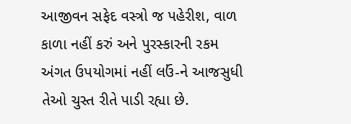આજીવન સફેદ વસ્ત્રો જ પહેરીશ, વાળ કાળા નહીં કરું અને પુરસ્કારની રકમ અંગત ઉપયોગમાં નહીં લઉં-ને આજસુધી તેઓ ચુસ્ત રીતે પાડી રહ્યા છે.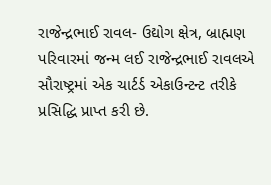રાજેન્દ્રભાઈ રાવલ- ઉદ્યોગ ક્ષેત્ર, બ્રાહ્મણ પરિવારમાં જન્મ લઈ રાજેન્દ્રભાઈ રાવલએ સૌરાષ્ટ્રમાં એક ચાર્ટર્ડ એકાઉન્ટન્ટ તરીકે પ્રસિદ્ધિ પ્રાપ્ત કરી છે.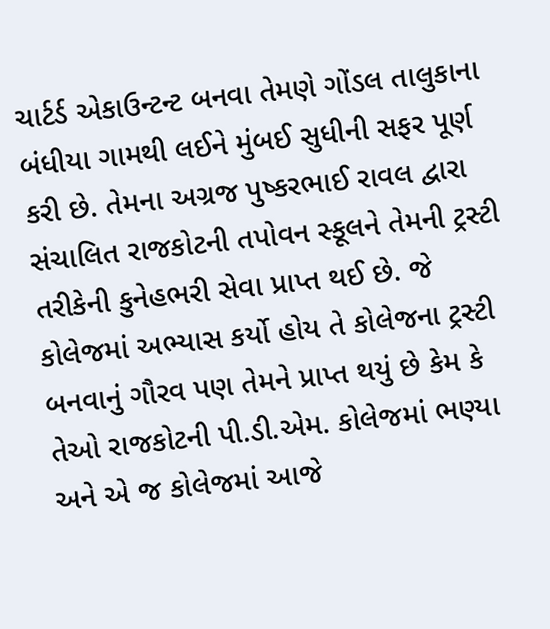ચાર્ટર્ડ એકાઉન્ટન્ટ બનવા તેમણે ગોંડલ તાલુકાના બંધીયા ગામથી લઈને મુંબઈ સુધીની સફર પૂર્ણ કરી છે. તેમના અગ્રજ પુષ્કરભાઈ રાવલ દ્વારા સંચાલિત રાજકોટની તપોવન સ્કૂલને તેમની ટ્રસ્ટી તરીકેની કુનેહભરી સેવા પ્રાપ્ત થઈ છે. જે કોલેજમાં અભ્યાસ કર્યો હોય તે કોલેજના ટ્રસ્ટી બનવાનું ગૌરવ પણ તેમને પ્રાપ્ત થયું છે કેમ કે તેઓ રાજકોટની પી.ડી.એમ. કોલેજમાં ભણ્યા અને એ જ કોલેજમાં આજે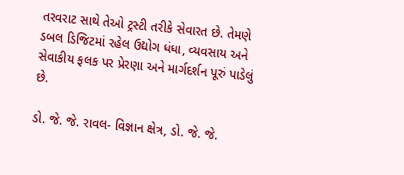તરવરાટ સાથે તેઓ ટ્રસ્ટી તરીકે સેવારત છે. તેમણે ડબલ ડિજિટમાં રહેલ ઉદ્યોગ ધંધા, વ્યવસાય અને સેવાકીય ફલક પર પ્રેરણા અને માર્ગદર્શન પૂરું પાડેલું છે.

ડો. જે. જે. રાવલ- વિજ્ઞાન ક્ષેત્ર, ડો. જે. જે.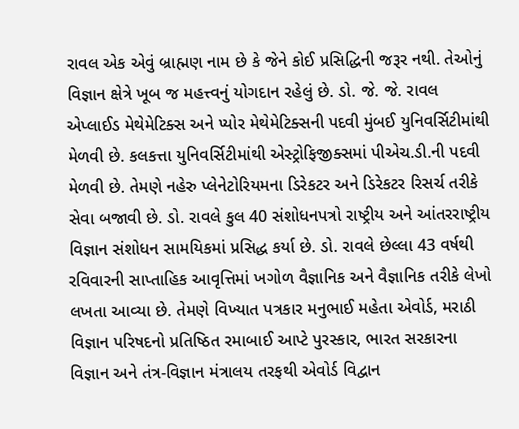રાવલ એક એવું બ્રાહ્મણ નામ છે કે જેને કોઈ પ્રસિદ્ધિની જરૂર નથી. તેઓનું વિજ્ઞાન ક્ષેત્રે ખૂબ જ મહત્ત્વનું યોગદાન રહેલું છે. ડો. જે. જે. રાવલ એપ્લાઈડ મેથેમેટિક્સ અને પ્યોર મેથેમેટિક્સની પદવી મુંબઈ યુનિવર્સિટીમાંથી મેળવી છે. કલકત્તા યુનિવર્સિટીમાંથી એસ્ટ્રોફિજીક્સમાં પીએચ.ડી.ની પદવી મેળવી છે. તેમણે નહેરુ પ્લેનેટોરિયમના ડિરેકટર અને ડિરેકટર રિસર્ચ તરીકે સેવા બજાવી છે. ડો. રાવલે કુલ 40 સંશોધનપત્રો રાષ્ટ્રીય અને આંતરરાષ્ટ્રીય વિજ્ઞાન સંશોધન સામયિકમાં પ્રસિદ્ધ કર્યા છે. ડો. રાવલે છેલ્લા 43 વર્ષથી રવિવારની સાપ્તાહિક આવૃત્તિમાં ખગોળ વૈજ્ઞાનિક અને વૈજ્ઞાનિક તરીકે લેખો લખતા આવ્યા છે. તેમણે વિખ્યાત પત્રકાર મનુભાઈ મહેતા એવોર્ડ, મરાઠી વિજ્ઞાન પરિષદનો પ્રતિષ્ઠિત રમાબાઈ આપ્ટે પુરસ્કાર, ભારત સરકારના વિજ્ઞાન અને તંત્ર-વિજ્ઞાન મંત્રાલય તરફથી એવોર્ડ વિદ્વાન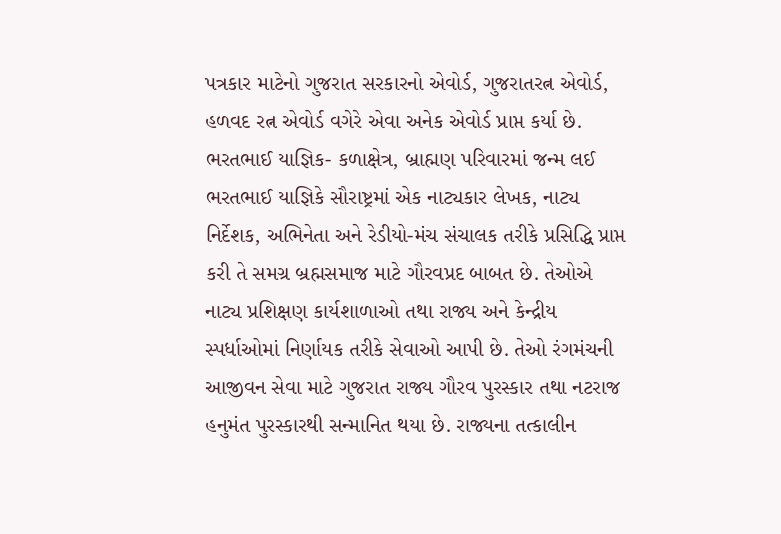પત્રકાર માટેનો ગુજરાત સરકારનો એવોર્ડ, ગુજરાતરત્ન એવોર્ડ, હળવદ રત્ન એવોર્ડ વગેરે એવા અનેક એવોર્ડ પ્રાપ્ત કર્યા છે.
ભરતભાઈ યાજ્ઞિક- કળાક્ષેત્ર, બ્રાહ્મણ પરિવારમાં જન્મ લઈ ભરતભાઈ યાજ્ઞિકે સૌરાષ્ટ્રમાં એક નાટ્યકાર લેખક, નાટ્ય નિર્દેશક, અભિનેતા અને રેડીયો-મંચ સંચાલક તરીકે પ્રસિદ્ધિ પ્રાપ્ત કરી તે સમગ્ર બ્રહ્મસમાજ માટે ગૌરવપ્રદ બાબત છે. તેઓએ નાટ્ય પ્રશિક્ષણ કાર્યશાળાઓ તથા રાજ્ય અને કેન્દ્રીય સ્પર્ધાઓમાં નિર્ણાયક તરીકે સેવાઓ આપી છે. તેઓ રંગમંચની આજીવન સેવા માટે ગુજરાત રાજ્ય ગૌરવ પુરસ્કાર તથા નટરાજ હનુમંત પુરસ્કારથી સન્માનિત થયા છે. રાજ્યના તત્કાલીન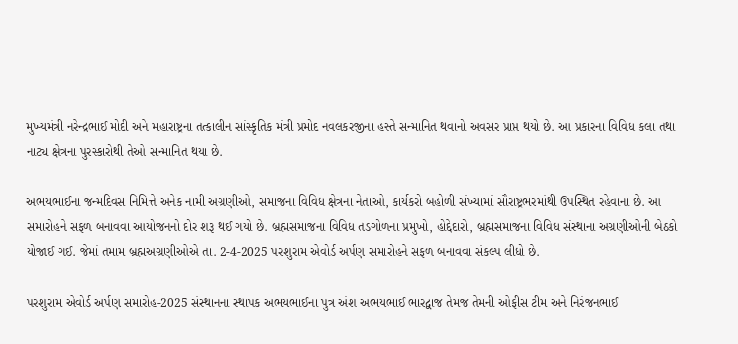મુખ્યમંત્રી નરેન્દ્રભાઈ મોદી અને મહારાષ્ટ્રના તત્કાલીન સાંસ્કૃતિક મંત્રી પ્રમોદ નવલકરજીના હસ્તે સન્માનિત થવાનો અવસર પ્રાપ્ત થયો છે. આ પ્રકારના વિવિધ કલા તથા નાટ્ય ક્ષેત્રના પુરસ્કારોથી તેઓ સન્માનિત થયા છે.

અભયભાઈના જન્મદિવસ નિમિત્તે અનેક નામી અગ્રણીઓ, સમાજના વિવિધ ક્ષેત્રના નેતાઓ, કાર્યકરો બહોળી સંખ્યામાં સૌરાષ્ટ્રભરમાંથી ઉપસ્થિત રહેવાના છે. આ સમારોહને સફળ બનાવવા આયોજનનો દોર શરૂ થઈ ગયો છે. બ્રહ્મસમાજના વિવિધ તડગોળના પ્રમુખો, હોદ્દેદારો, બ્રહ્મસમાજના વિવિધ સંસ્થાના અગ્રણીઓની બેઠકો યોજાઈ ગઈ. જેમાં તમામ બ્રહ્મઅગ્રણીઓએ તા. 2-4-2025 પરશુરામ એવોર્ડ અર્પણ સમારોહને સફળ બનાવવા સંકલ્પ લીધો છે.

પરશુરામ એવોર્ડ અર્પણ સમારોહ-2025 સંસ્થાનના સ્થાપક અભયભાઈના પુત્ર અંશ અભયભાઈ ભારદ્વાજ તેમજ તેમની ઓફીસ ટીમ અને નિરંજનભાઈ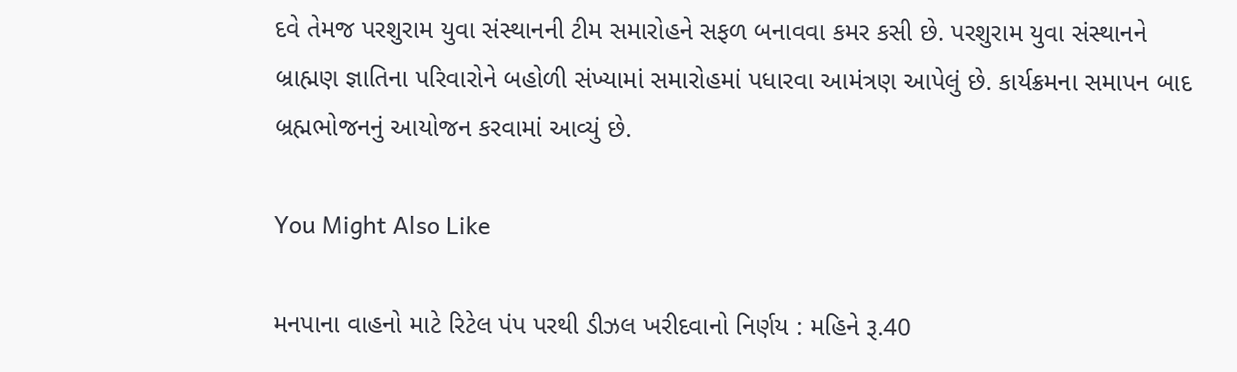દવે તેમજ પરશુરામ યુવા સંસ્થાનની ટીમ સમારોહને સફળ બનાવવા કમર કસી છે. પરશુરામ યુવા સંસ્થાનને બ્રાહ્મણ જ્ઞાતિના પરિવારોને બહોળી સંખ્યામાં સમારોહમાં પધારવા આમંત્રણ આપેલું છે. કાર્યક્રમના સમાપન બાદ બ્રહ્મભોજનનું આયોજન કરવામાં આવ્યું છે.

You Might Also Like

મનપાના વાહનો માટે રિટેલ પંપ પરથી ડીઝલ ખરીદવાનો નિર્ણય : મહિને રૂ.40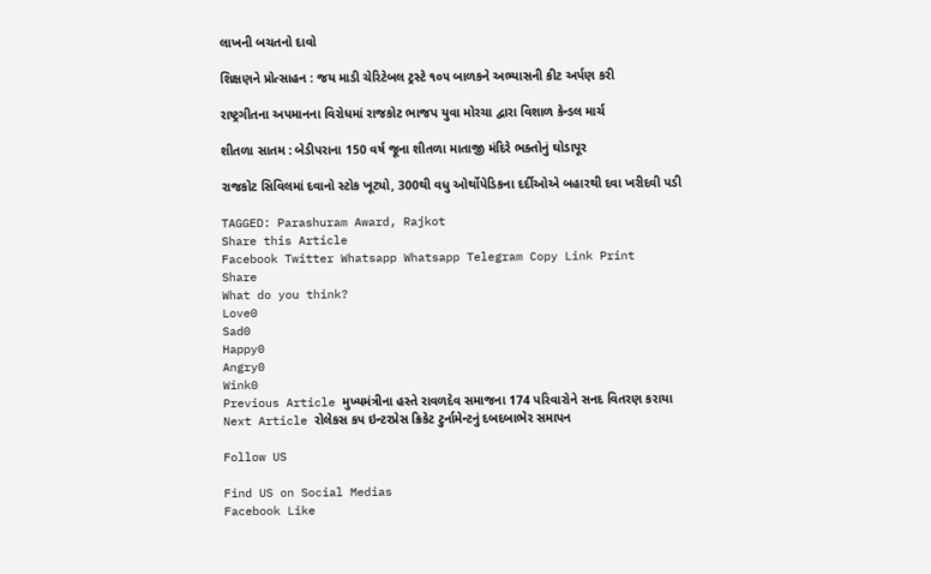લાખની બચતનો દાવો

શિક્ષણને પ્રોત્સાહન : જય માડી ચેરિટેબલ ટ્રસ્ટે ૧૦૫ બાળકને અભ્યાસની કીટ અર્પણ કરી

રાષ્ટ્રગીતના અપમાનના વિરોધમાં રાજકોટ ભાજપ યુવા મોરચા દ્વારા વિશાળ કેન્ડલ માર્ચ

શીતળા સાતમ : બેડીપરાના 150 વર્ષ જૂના શીતળા માતાજી મંદિરે ભક્તોનું ઘોડાપૂર

રાજકોટ સિવિલમાં દવાનો સ્ટોક ખૂટ્યો, 300થી વધુ ઓર્થોપેડિકના દર્દીઓએ બહારથી દવા ખરીદવી પડી

TAGGED: Parashuram Award, Rajkot
Share this Article
Facebook Twitter Whatsapp Whatsapp Telegram Copy Link Print
Share
What do you think?
Love0
Sad0
Happy0
Angry0
Wink0
Previous Article મુખ્યમંત્રીના હસ્તે રાવળદેવ સમાજના 174 પરિવારોને સનદ વિતરણ કરાયા
Next Article રોલેકસ કપ ઇન્ટરપ્રેસ ક્રિકેટ ટુર્નામેન્ટનું દબદબાભેર સમાપન

Follow US

Find US on Social Medias
Facebook Like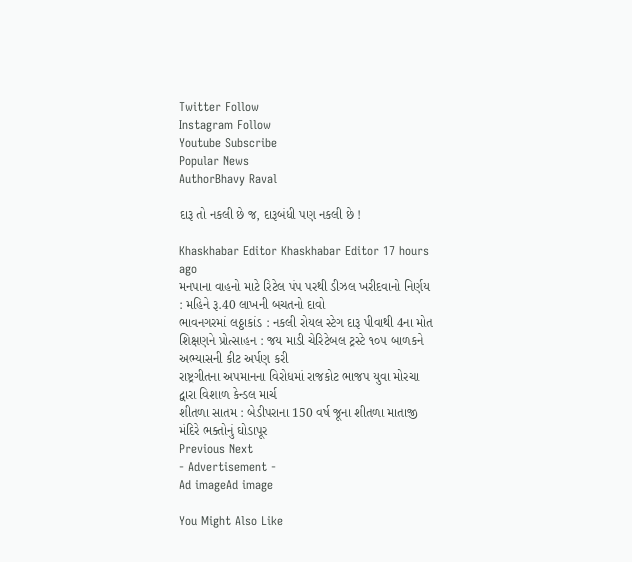Twitter Follow
Instagram Follow
Youtube Subscribe
Popular News
AuthorBhavy Raval

દારૂ તો નકલી છે જ, દારૂબંધી પણ નકલી છે !

Khaskhabar Editor Khaskhabar Editor 17 hours ago
મનપાના વાહનો માટે રિટેલ પંપ પરથી ડીઝલ ખરીદવાનો નિર્ણય : મહિને રૂ.40 લાખની બચતનો દાવો
ભાવનગરમાં લઠ્ઠાકાંડ : નકલી રોયલ સ્ટેગ દારૂ પીવાથી 4ના મોત
શિક્ષણને પ્રોત્સાહન : જય માડી ચેરિટેબલ ટ્રસ્ટે ૧૦૫ બાળકને અભ્યાસની કીટ અર્પણ કરી
રાષ્ટ્રગીતના અપમાનના વિરોધમાં રાજકોટ ભાજપ યુવા મોરચા દ્વારા વિશાળ કેન્ડલ માર્ચ
શીતળા સાતમ : બેડીપરાના 150 વર્ષ જૂના શીતળા માતાજી મંદિરે ભક્તોનું ઘોડાપૂર
Previous Next
- Advertisement -
Ad imageAd image

You Might Also Like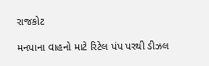રાજકોટ

મનપાના વાહનો માટે રિટેલ પંપ પરથી ડીઝલ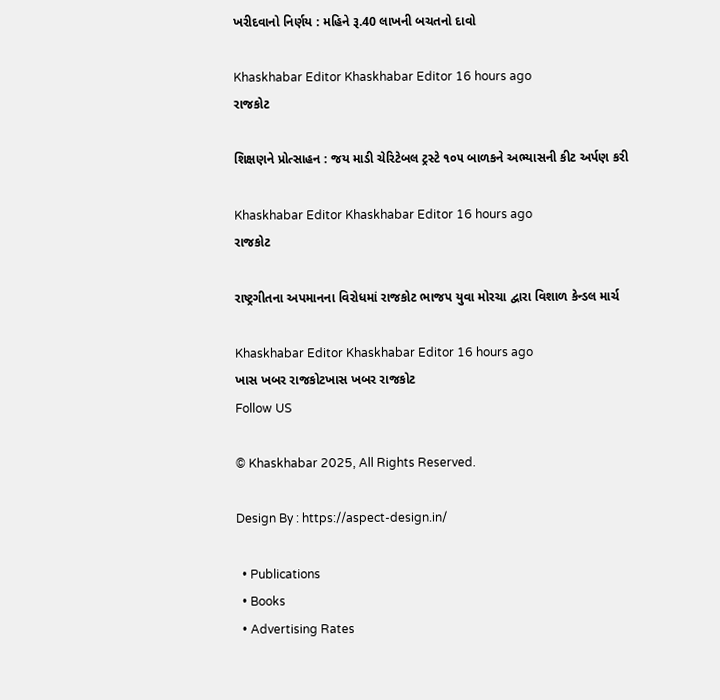ખરીદવાનો નિર્ણય : મહિને રૂ.40 લાખની બચતનો દાવો

Khaskhabar Editor Khaskhabar Editor 16 hours ago
રાજકોટ

શિક્ષણને પ્રોત્સાહન : જય માડી ચેરિટેબલ ટ્રસ્ટે ૧૦૫ બાળકને અભ્યાસની કીટ અર્પણ કરી

Khaskhabar Editor Khaskhabar Editor 16 hours ago
રાજકોટ

રાષ્ટ્રગીતના અપમાનના વિરોધમાં રાજકોટ ભાજપ યુવા મોરચા દ્વારા વિશાળ કેન્ડલ માર્ચ

Khaskhabar Editor Khaskhabar Editor 16 hours ago
ખાસ ખબર રાજકોટખાસ ખબર રાજકોટ
Follow US

© Khaskhabar 2025, All Rights Reserved.

Design By : https://aspect-design.in/

  • Publications
  • Books
  • Advertising Rates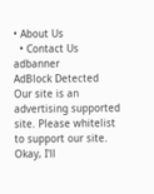• About Us
  • Contact Us
adbanner
AdBlock Detected
Our site is an advertising supported site. Please whitelist to support our site.
Okay, I'll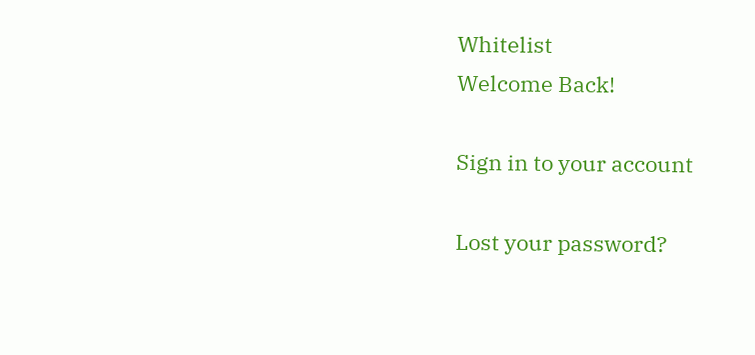Whitelist
Welcome Back!

Sign in to your account

Lost your password?